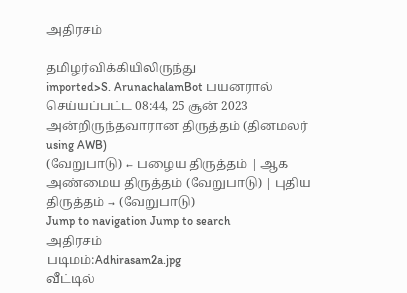அதிரசம்

தமிழர்விக்கியிலிருந்து
imported>S. ArunachalamBot பயனரால் செய்யப்பட்ட 08:44, 25 சூன் 2023 அன்றிருந்தவாரான திருத்தம் (தினமலர் using AWB)
(வேறுபாடு) ← பழைய திருத்தம் | ஆக அண்மைய திருத்தம் (வேறுபாடு) | புதிய திருத்தம் → (வேறுபாடு)
Jump to navigation Jump to search
அதிரசம்
படிமம்:Adhirasam2a.jpg
வீட்டில்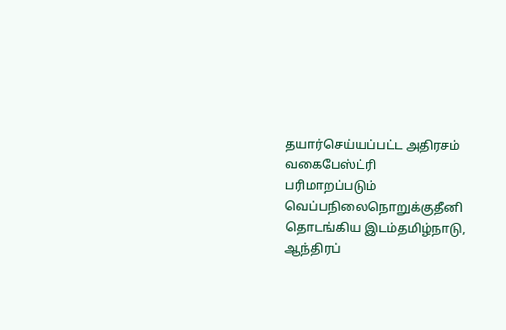தயார்செய்யப்பட்ட அதிரசம்
வகைபேஸ்ட்ரி
பரிமாறப்படும் வெப்பநிலைநொறுக்குதீனி
தொடங்கிய இடம்தமிழ்நாடு, ஆந்திரப்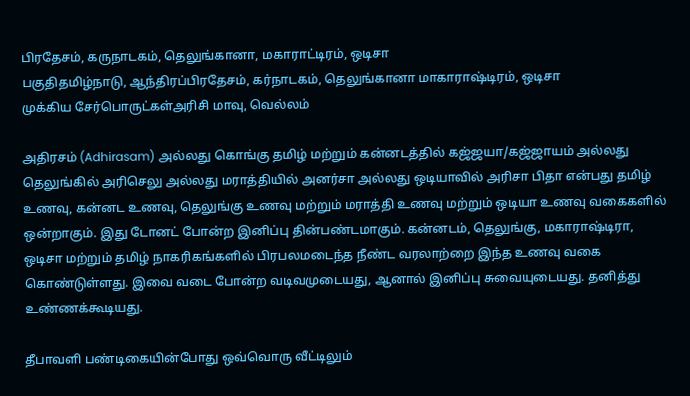பிரதேசம், கருநாடகம், தெலுங்கானா, மகாராட்டிரம், ஒடிசா
பகுதிதமிழ்நாடு, ஆந்திரப்பிரதேசம், கர்நாடகம், தெலுங்கானா மாகாராஷ்டிரம், ஒடிசா
முக்கிய சேர்பொருட்கள்அரிசி மாவு, வெல்லம்

அதிரசம் (Adhirasam) அல்லது கொங்கு தமிழ் மற்றும் கன்னடத்தில் கஜ்ஜயா/கஜ்ஜாயம் அல்லது தெலுங்கில் அரிசெலு அல்லது மராத்தியில் அனர்சா அல்லது ஒடியாவில் அரிசா பிதா என்பது தமிழ் உணவு, கன்னட உணவு, தெலுங்கு உணவு மற்றும் மராத்தி உணவு மற்றும் ஒடியா உணவு வகைகளில் ஒன்றாகும். இது டோனட் போன்ற இனிப்பு தின்பண்டமாகும். கன்னடம், தெலுங்கு, மகாராஷ்டிரா, ஒடிசா மற்றும் தமிழ் நாகரிகங்களில் பிரபலமடைந்த நீண்ட வரலாற்றை இந்த உணவு வகை கொண்டுள்ளது. இவை வடை போன்ற வடிவமுடையது, ஆனால் இனிப்பு சுவையுடையது. தனித்து உண்ணக்கூடியது.

தீபாவளி பண்டிகையின்போது ஒவ்வொரு வீட்டிலும்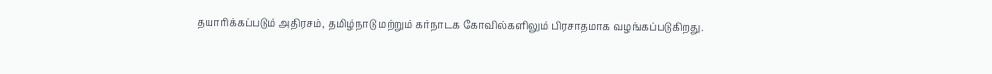தயாரிக்கப்படும் அதிரசம், தமிழ்நாடு மற்றும் கர்நாடக கோவில்களிலும் பிரசாதமாக வழங்கப்படுகிறது.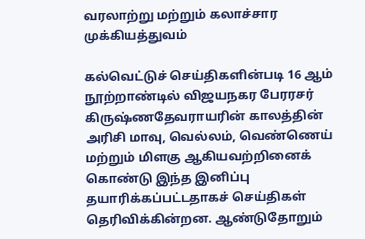வரலாற்று மற்றும் கலாச்சார முக்கியத்துவம்

கல்வெட்டுச் செய்திகளின்படி 16 ஆம் நூற்றாண்டில் விஜயநகர பேரரசர் கிருஷ்ணதேவராயரின் காலத்தின் அரிசி மாவு, வெல்லம், வெண்ணெய் மற்றும் மிளகு ஆகியவற்றினைக் கொண்டு இந்த இனிப்பு தயாரிக்கப்பட்டதாகச் செய்திகள் தெரிவிக்கின்றன. ஆண்டுதோறும்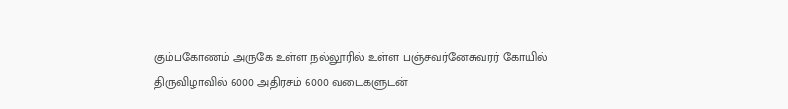கும்பகோணம் அருகே உள்ள நல்லூரில் உள்ள பஞ்சவர்னேசுவரர் கோயில் திருவிழாவில் 6000 அதிரசம் 6000 வடைகளுடன்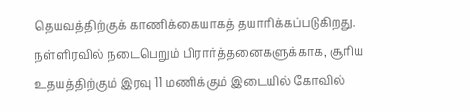தெயவத்திற்குக் காணிக்கையாகத் தயாரிக்கப்படுகிறது. நள்ளிரவில் நடைபெறும் பிரார்த்தனைகளுக்காக, சூரிய உதயத்திற்கும் இரவு 11 மணிக்கும் இடையில் கோவில்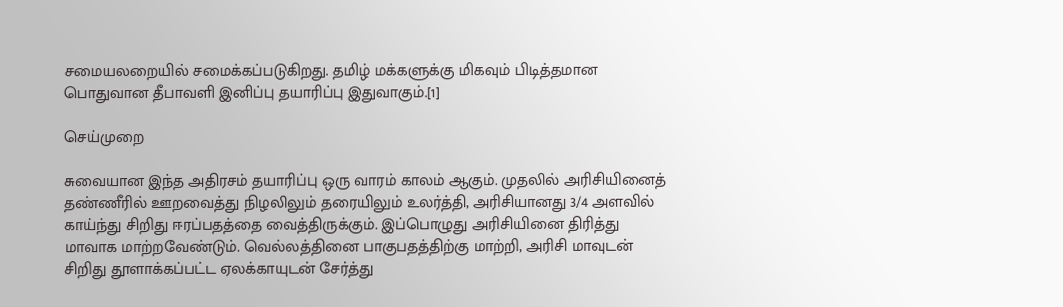சமையலறையில் சமைக்கப்படுகிறது. தமிழ் மக்களுக்கு மிகவும் பிடித்தமான பொதுவான தீபாவளி இனிப்பு தயாரிப்பு இதுவாகும்.[1]

செய்முறை

சுவையான இந்த அதிரசம் தயாரிப்பு ஒரு வாரம் காலம் ஆகும். முதலில் அரிசியினைத் தண்ணீரில் ஊறவைத்து நிழலிலும் தரையிலும் உலர்த்தி, அரிசியானது 3/4 அளவில் காய்ந்து சிறிது ஈரப்பதத்தை வைத்திருக்கும். இப்பொழுது அரிசியினை திரித்து மாவாக மாற்றவேண்டும். வெல்லத்தினை பாகுபதத்திற்கு மாற்றி, அரிசி மாவுடன் சிறிது தூளாக்கப்பட்ட ஏலக்காயுடன் சேர்த்து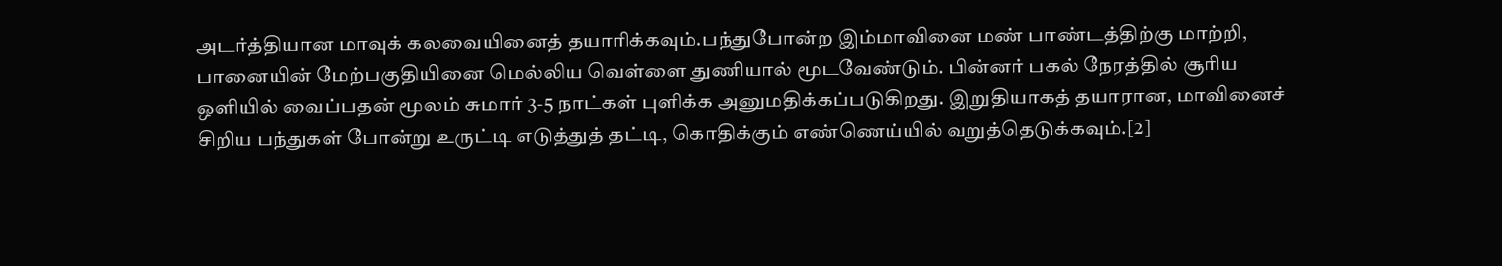அடர்த்தியான மாவுக் கலவையினைத் தயாரிக்கவும்.பந்துபோன்ற இம்மாவினை மண் பாண்டத்திற்கு மாற்றி, பானையின் மேற்பகுதியினை மெல்லிய வெள்ளை துணியால் மூடவேண்டும். பின்னர் பகல் நேரத்தில் சூரிய ஒளியில் வைப்பதன் மூலம் சுமார் 3-5 நாட்கள் புளிக்க அனுமதிக்கப்படுகிறது. இறுதியாகத் தயாரான, மாவினைச் சிறிய பந்துகள் போன்று உருட்டி எடுத்துத் தட்டி, கொதிக்கும் எண்ணெய்யில் வறுத்தெடுக்கவும்.[2]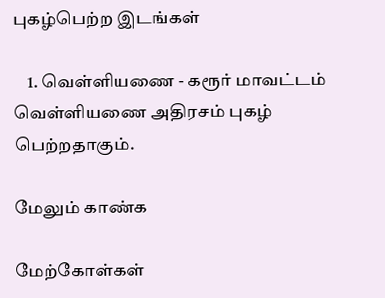புகழ்பெற்ற இடங்கள்

    1. வெள்ளியணை - கரூர் மாவட்டம் வெள்ளியணை அதிரசம் புகழ் பெற்றதாகும்.

மேலும் காண்க

மேற்கோள்கள்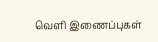வெளி இணைப்புகள்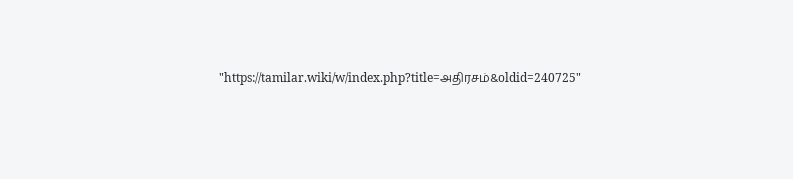"https://tamilar.wiki/w/index.php?title=அதிரசம்&oldid=240725"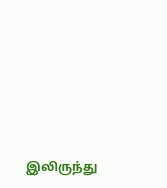இலிருந்து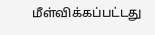மீள்விக்கப்பட்டது